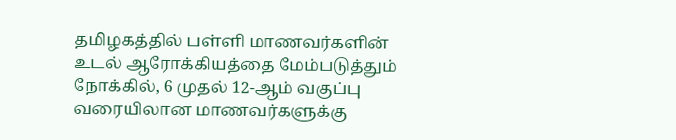தமிழகத்தில் பள்ளி மாணவர்களின் உடல் ஆரோக்கியத்தை மேம்படுத்தும் நோக்கில், 6 முதல் 12-ஆம் வகுப்பு வரையிலான மாணவர்களுக்கு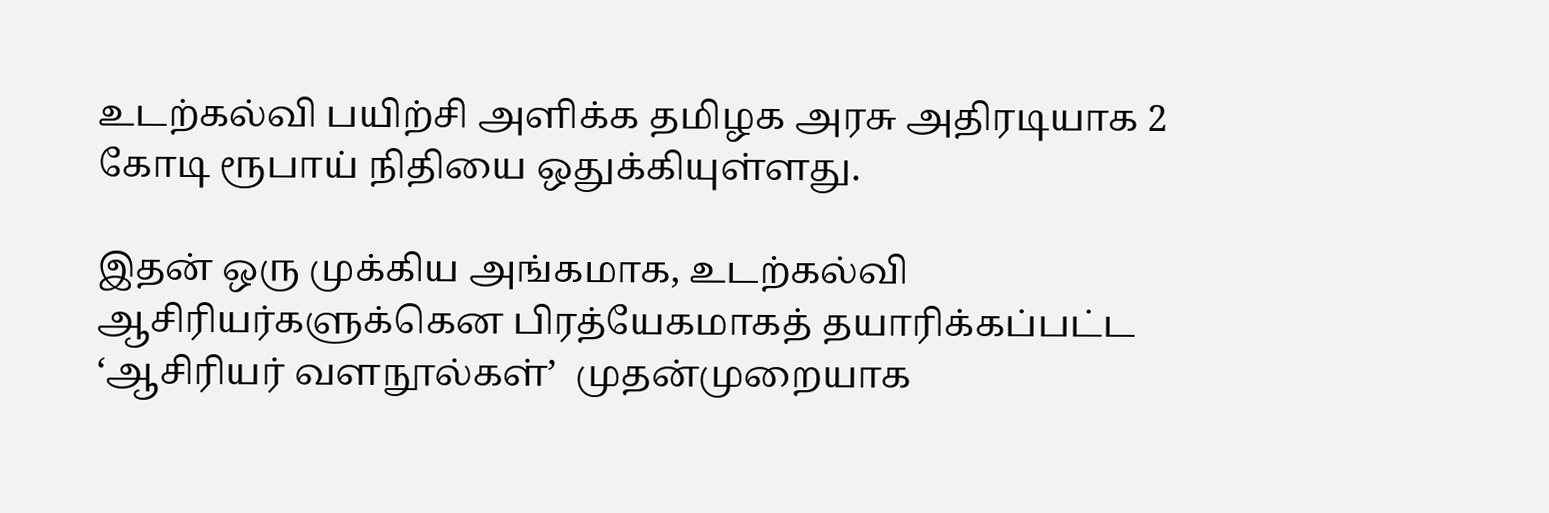உடற்கல்வி பயிற்சி அளிக்க தமிழக அரசு அதிரடியாக 2 கோடி ரூபாய் நிதியை ஒதுக்கியுள்ளது.

இதன் ஒரு முக்கிய அங்கமாக, உடற்கல்வி ஆசிரியர்களுக்கென பிரத்யேகமாகத் தயாரிக்கப்பட்ட ‘ஆசிரியர் வளநூல்கள்’  முதன்முறையாக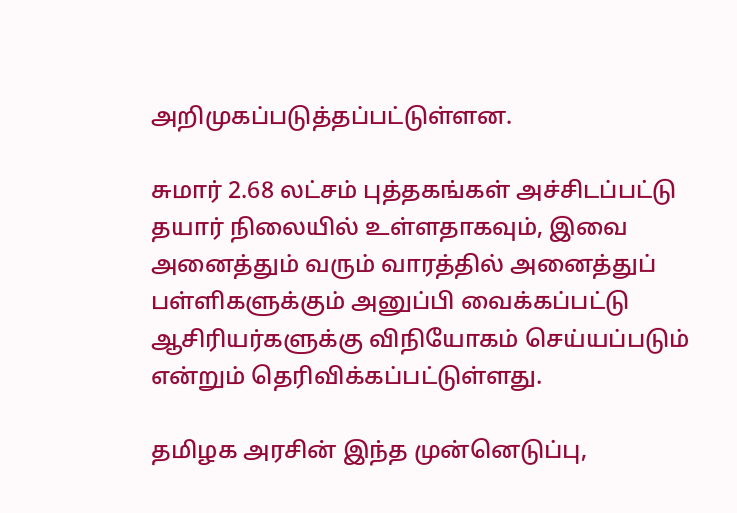அறிமுகப்படுத்தப்பட்டுள்ளன.

சுமார் 2.68 லட்சம் புத்தகங்கள் அச்சிடப்பட்டு தயார் நிலையில் உள்ளதாகவும், இவை அனைத்தும் வரும் வாரத்தில் அனைத்துப் பள்ளிகளுக்கும் அனுப்பி வைக்கப்பட்டு ஆசிரியர்களுக்கு விநியோகம் செய்யப்படும் என்றும் தெரிவிக்கப்பட்டுள்ளது.

தமிழக அரசின் இந்த முன்னெடுப்பு,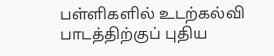பள்ளிகளில் உடற்கல்வி பாடத்திற்குப் புதிய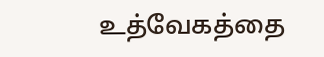உத்வேகத்தை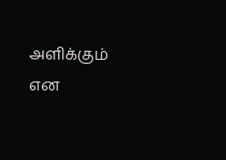அளிக்கும் என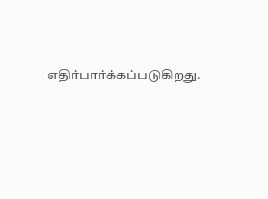எதிர்பார்க்கப்படுகிறது.